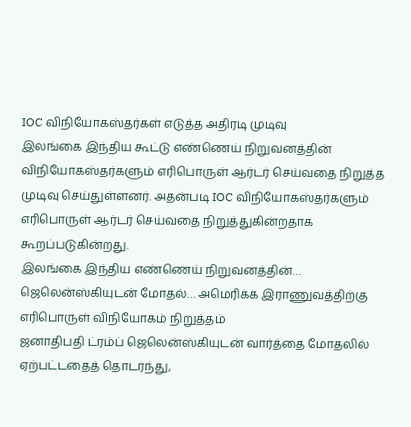IOC விநியோகஸ்தர்கள் எடுத்த அதிரடி முடிவு
இலங்கை இந்திய கூட்டு எண்ணெய் நிறுவனத்தின் விநியோகஸ்தர்களும் எரிபொருள் ஆர்டர் செய்வதை நிறுத்த முடிவு செய்துள்ளனர். அதன்படி IOC விநியோகஸ்தர்களும் எரிபொருள் ஆர்டர் செய்வதை நிறுத்துகின்றதாக கூறப்படுகின்றது.
இலங்கை இந்திய எண்ணெய் நிறுவனத்தின்…
ஜெலென்ஸ்கியுடன் மோதல்… அமெரிக்க இராணுவத்திற்கு எரிபொருள் விநியோகம் நிறுத்தம்
ஜனாதிபதி ட்ரம்ப் ஜெலென்ஸ்கியுடன் வார்த்தை மோதலில் ஏற்பட்டதைத் தொடர்ந்து,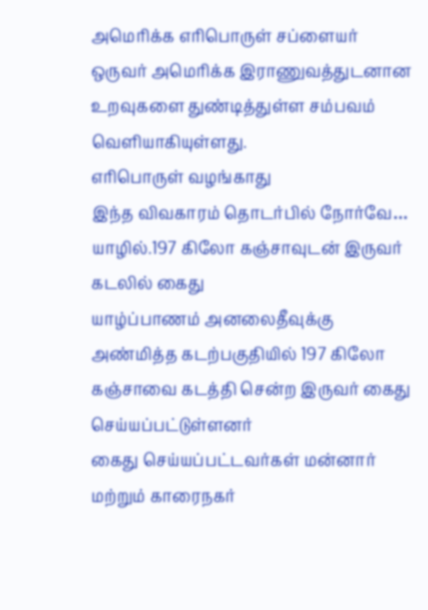அமெரிக்க எரிபொருள் சப்ளையர் ஒருவர் அமெரிக்க இராணுவத்துடனான உறவுகளை துண்டித்துள்ள சம்பவம் வெளியாகியுள்ளது.
எரிபொருள் வழங்காது
இந்த விவகாரம் தொடர்பில் நோர்வே…
யாழில்.197 கிலோ கஞ்சாவுடன் இருவர் கடலில் கைது
யாழ்ப்பாணம் அனலைதீவுக்கு அண்மித்த கடற்பகுதியில் 197 கிலோ கஞ்சாவை கடத்தி சென்ற இருவர் கைது செய்யப்பட்டுள்ளனர்
கைது செய்யப்பட்டவர்கள் மன்னார் மற்றும் காரைநகர்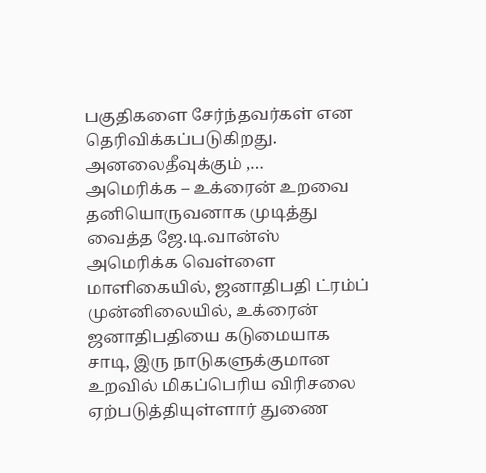பகுதிகளை சேர்ந்தவர்கள் என தெரிவிக்கப்படுகிறது.
அனலைதீவுக்கும் ,…
அமெரிக்க – உக்ரைன் உறவை தனியொருவனாக முடித்து வைத்த ஜே.டி.வான்ஸ்
அமெரிக்க வெள்ளை மாளிகையில், ஜனாதிபதி ட்ரம்ப் முன்னிலையில், உக்ரைன் ஜனாதிபதியை கடுமையாக சாடி, இரு நாடுகளுக்குமான உறவில் மிகப்பெரிய விரிசலை ஏற்படுத்தியுள்ளார் துணை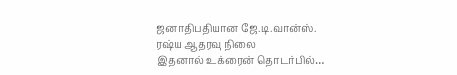ஜனாதிபதியான ஜே.டி.வான்ஸ்.
ரஷ்ய ஆதரவு நிலை
இதனால் உக்ரைன் தொடர்பில்…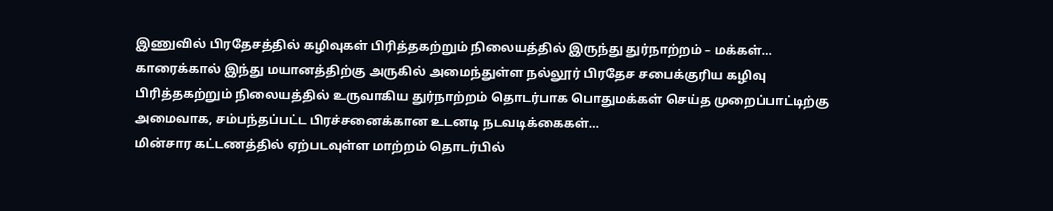இணுவில் பிரதேசத்தில் கழிவுகள் பிரித்தகற்றும் நிலையத்தில் இருந்து துர்நாற்றம் – மக்கள்…
காரைக்கால் இந்து மயானத்திற்கு அருகில் அமைந்துள்ள நல்லூர் பிரதேச சபைக்குரிய கழிவு பிரித்தகற்றும் நிலையத்தில் உருவாகிய துர்நாற்றம் தொடர்பாக பொதுமக்கள் செய்த முறைப்பாட்டிற்கு அமைவாக, சம்பந்தப்பட்ட பிரச்சனைக்கான உடனடி நடவடிக்கைகள்…
மின்சார கட்டணத்தில் ஏற்படவுள்ள மாற்றம் தொடர்பில்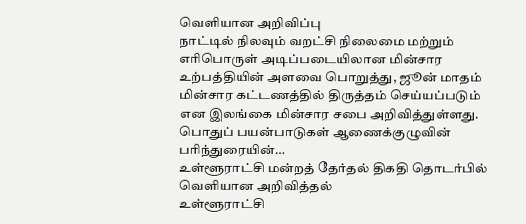வெளியான அறிவிப்பு
நாட்டில் நிலவும் வறட்சி நிலைமை மற்றும் எரிபொருள் அடிப்படையிலான மின்சார உற்பத்தியின் அளவை பொறுத்து, ஜூன் மாதம் மின்சார கட்டணத்தில் திருத்தம் செய்யப்படும் என இலங்கை மின்சார சபை அறிவித்துள்ளது.
பொதுப் பயன்பாடுகள் ஆணைக்குழுவின் பரிந்துரையின்…
உள்ளூராட்சி மன்றத் தேர்தல் திகதி தொடர்பில் வெளியான அறிவித்தல்
உள்ளூராட்சி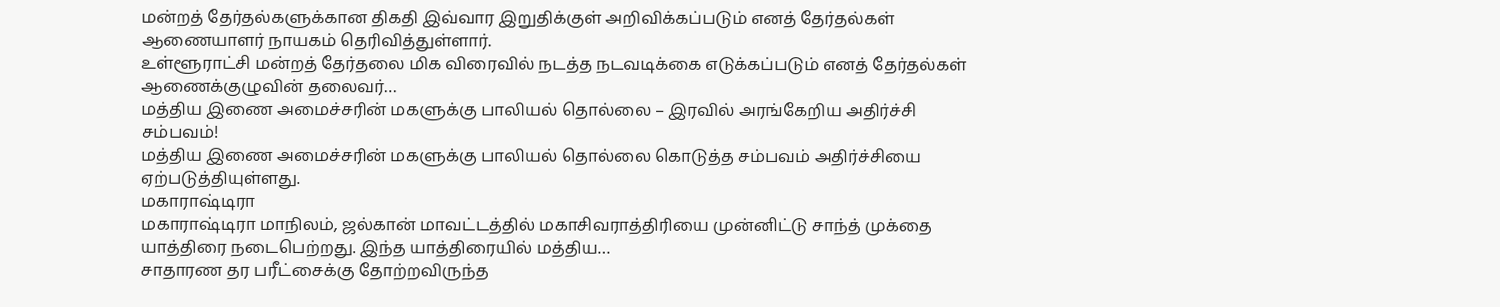மன்றத் தேர்தல்களுக்கான திகதி இவ்வார இறுதிக்குள் அறிவிக்கப்படும் எனத் தேர்தல்கள் ஆணையாளர் நாயகம் தெரிவித்துள்ளார்.
உள்ளூராட்சி மன்றத் தேர்தலை மிக விரைவில் நடத்த நடவடிக்கை எடுக்கப்படும் எனத் தேர்தல்கள் ஆணைக்குழுவின் தலைவர்…
மத்திய இணை அமைச்சரின் மகளுக்கு பாலியல் தொல்லை – இரவில் அரங்கேறிய அதிர்ச்சி சம்பவம்!
மத்திய இணை அமைச்சரின் மகளுக்கு பாலியல் தொல்லை கொடுத்த சம்பவம் அதிர்ச்சியை ஏற்படுத்தியுள்ளது.
மகாராஷ்டிரா
மகாராஷ்டிரா மாநிலம், ஜல்கான் மாவட்டத்தில் மகாசிவராத்திரியை முன்னிட்டு சாந்த் முக்தை யாத்திரை நடைபெற்றது. இந்த யாத்திரையில் மத்திய…
சாதாரண தர பரீட்சைக்கு தோற்றவிருந்த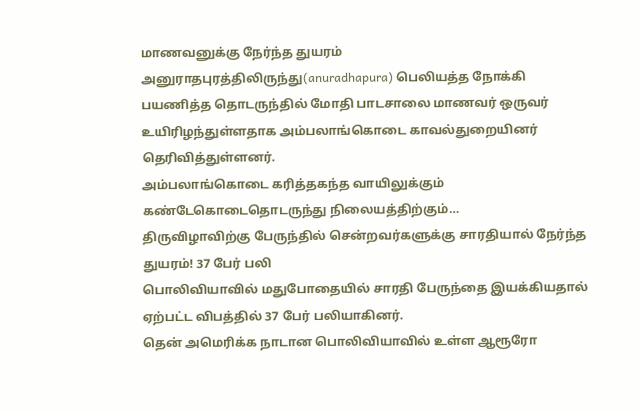மாணவனுக்கு நேர்ந்த துயரம்
அனுராதபுரத்திலிருந்து(anuradhapura) பெலியத்த நோக்கி பயணித்த தொடருந்தில் மோதி பாடசாலை மாணவர் ஒருவர் உயிரிழந்துள்ளதாக அம்பலாங்கொடை காவல்துறையினர் தெரிவித்துள்ளனர்.
அம்பலாங்கொடை கரித்தகந்த வாயிலுக்கும் கண்டேகொடைதொடருந்து நிலையத்திற்கும்…
திருவிழாவிற்கு பேருந்தில் சென்றவர்களுக்கு சாரதியால் நேர்ந்த துயரம்! 37 பேர் பலி
பொலிவியாவில் மதுபோதையில் சாரதி பேருந்தை இயக்கியதால் ஏற்பட்ட விபத்தில் 37 பேர் பலியாகினர்.
தென் அமெரிக்க நாடான பொலிவியாவில் உள்ள ஆரூரோ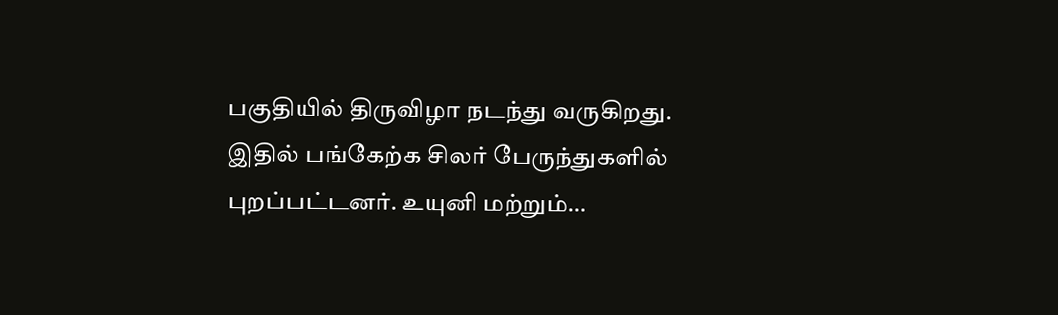பகுதியில் திருவிழா நடந்து வருகிறது.
இதில் பங்கேற்க சிலர் பேருந்துகளில் புறப்பட்டனர். உயுனி மற்றும்…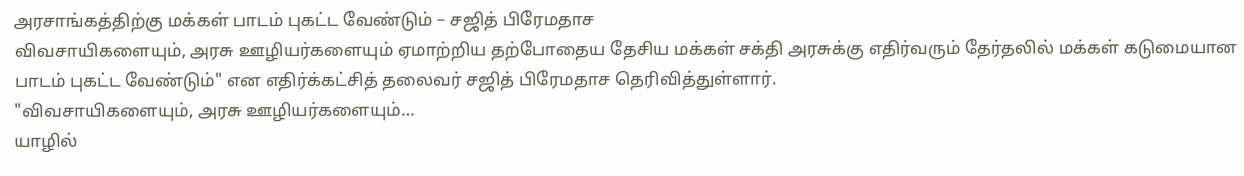அரசாங்கத்திற்கு மக்கள் பாடம் புகட்ட வேண்டும் – சஜித் பிரேமதாச
விவசாயிகளையும், அரசு ஊழியர்களையும் ஏமாற்றிய தற்போதைய தேசிய மக்கள் சக்தி அரசுக்கு எதிர்வரும் தேர்தலில் மக்கள் கடுமையான பாடம் புகட்ட வேண்டும்" என எதிர்க்கட்சித் தலைவர் சஜித் பிரேமதாச தெரிவித்துள்ளார்.
"விவசாயிகளையும், அரசு ஊழியர்களையும்…
யாழில்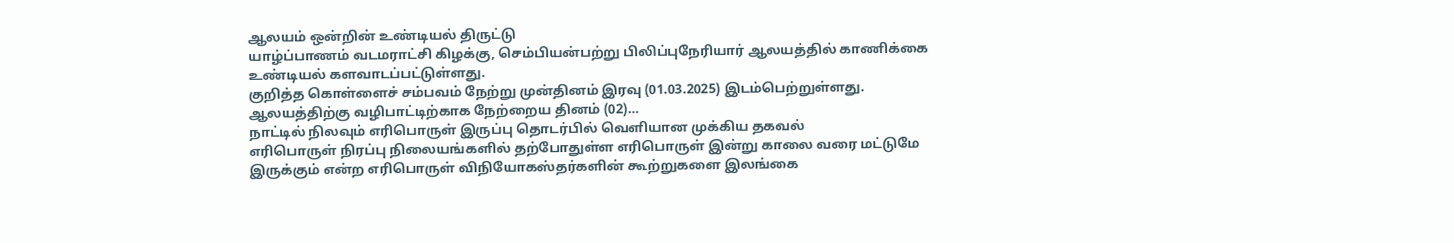ஆலயம் ஒன்றின் உண்டியல் திருட்டு
யாழ்ப்பாணம் வடமராட்சி கிழக்கு, செம்பியன்பற்று பிலிப்புநேரியார் ஆலயத்தில் காணிக்கை உண்டியல் களவாடப்பட்டுள்ளது.
குறித்த கொள்ளைச் சம்பவம் நேற்று முன்தினம் இரவு (01.03.2025) இடம்பெற்றுள்ளது.
ஆலயத்திற்கு வழிபாட்டிற்காக நேற்றைய தினம் (02)…
நாட்டில் நிலவும் எரிபொருள் இருப்பு தொடர்பில் வெளியான முக்கிய தகவல்
எரிபொருள் நிரப்பு நிலையங்களில் தற்போதுள்ள எரிபொருள் இன்று காலை வரை மட்டுமே இருக்கும் என்ற எரிபொருள் விநியோகஸ்தர்களின் கூற்றுகளை இலங்கை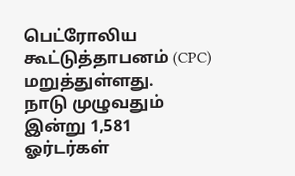பெட்ரோலிய கூட்டுத்தாபனம் (CPC) மறுத்துள்ளது.
நாடு முழுவதும் இன்று 1,581 ஓர்டர்கள்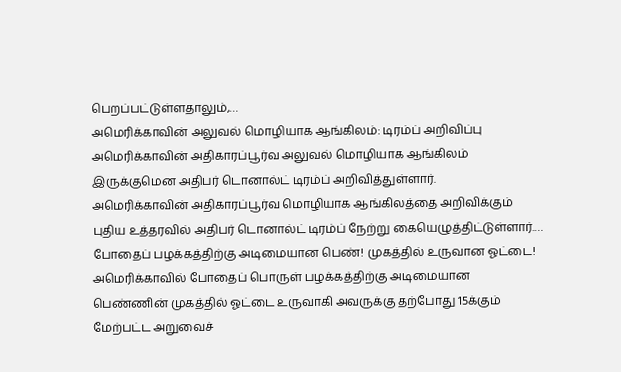பெறப்பட்டுள்ளதாலும்,…
அமெரிக்காவின் அலுவல் மொழியாக ஆங்கிலம்: டிரம்ப் அறிவிப்பு
அமெரிக்காவின் அதிகாரப்பூர்வ அலுவல் மொழியாக ஆங்கிலம் இருக்குமென அதிபர் டொனால்ட் டிரம்ப் அறிவித்துள்ளார்.
அமெரிக்காவின் அதிகாரப்பூர்வ மொழியாக ஆங்கிலத்தை அறிவிக்கும் புதிய உத்தரவில் அதிபர் டொனால்ட் டிரம்ப் நேற்று கையெழுத்திட்டுள்ளார்.…
போதைப் பழக்கத்திற்கு அடிமையான பெண்! முகத்தில் உருவான ஓட்டை!
அமெரிக்காவில் போதைப் பொருள் பழக்கத்திற்கு அடிமையான பெண்ணின் முகத்தில் ஓட்டை உருவாகி அவருக்கு தற்போது 15க்கும் மேற்பட்ட அறுவைச்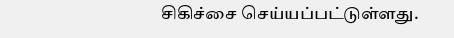சிகிச்சை செய்யப்பட்டுள்ளது.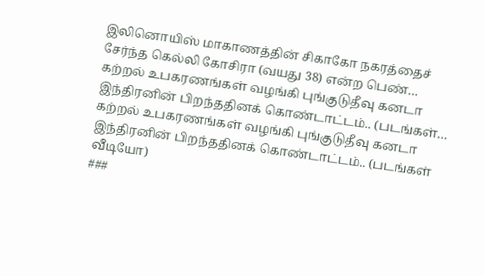இலினொயிஸ் மாகாணத்தின் சிகாகோ நகரத்தைச் சேர்ந்த கெல்லி கோசிரா (வயது 38) என்ற பெண்…
கற்றல் உபகரணங்கள் வழங்கி புங்குடுதீவு கனடா இந்திரனின் பிறந்ததினக் கொண்டாட்டம்.. (படங்கள்…
கற்றல் உபகரணங்கள் வழங்கி புங்குடுதீவு கனடா இந்திரனின் பிறந்ததினக் கொண்டாட்டம்.. (படங்கள் வீடியோ)
###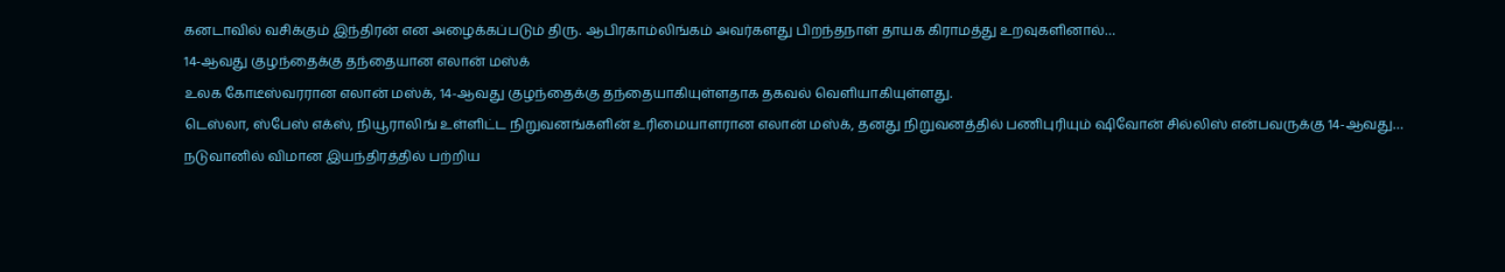கனடாவில் வசிக்கும் இந்திரன் என அழைக்கப்படும் திரு. ஆபிரகாம்லிங்கம் அவர்களது பிறந்தநாள் தாயக கிராமத்து உறவுகளினால்…
14-ஆவது குழந்தைக்கு தந்தையான எலான் மஸ்க்
உலக கோடீஸ்வரரான எலான் மஸ்க், 14-ஆவது குழந்தைக்கு தந்தையாகியுள்ளதாக தகவல் வெளியாகியுள்ளது.
டெஸ்லா, ஸ்பேஸ் எக்ஸ், நியூராலிங் உள்ளிட்ட நிறுவனங்களின் உரிமையாளரான எலான் மஸ்க், தனது நிறுவனத்தில் பணிபுரியும் ஷிவோன் சில்லிஸ் என்பவருக்கு 14-ஆவது…
நடுவானில் விமான இயந்திரத்தில் பற்றிய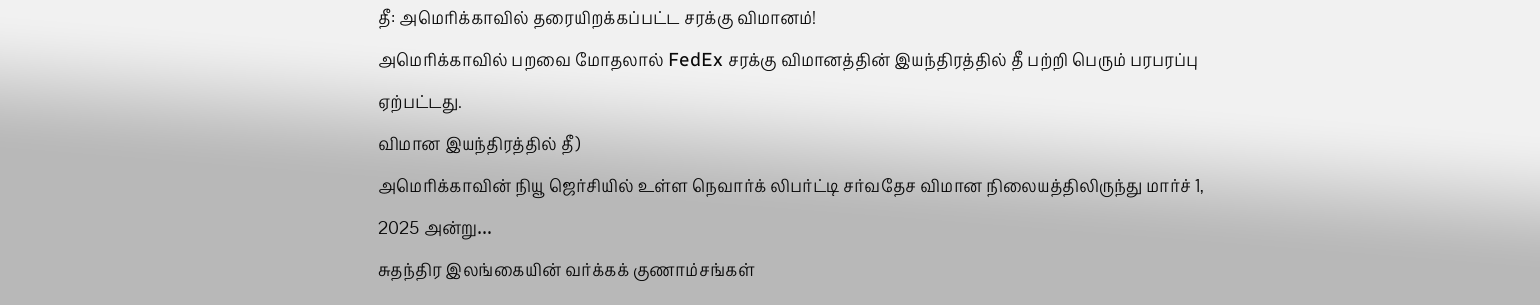தீ: அமெரிக்காவில் தரையிறக்கப்பட்ட சரக்கு விமானம்!
அமெரிக்காவில் பறவை மோதலால் FedEx சரக்கு விமானத்தின் இயந்திரத்தில் தீ பற்றி பெரும் பரபரப்பு ஏற்பட்டது.
விமான இயந்திரத்தில் தீ)
அமெரிக்காவின் நியூ ஜெர்சியில் உள்ள நெவார்க் லிபர்ட்டி சர்வதேச விமான நிலையத்திலிருந்து மார்ச் 1, 2025 அன்று…
சுதந்திர இலங்கையின் வர்க்கக் குணாம்சங்கள்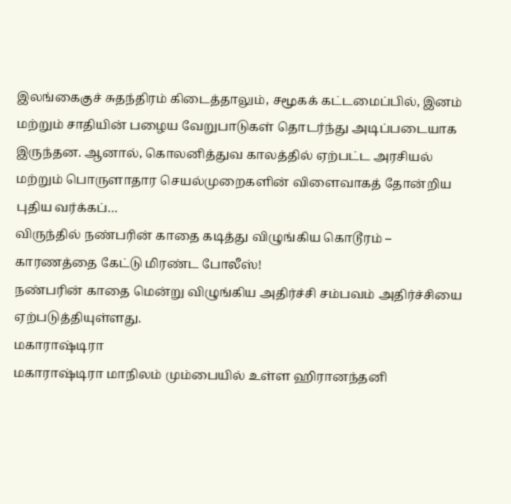இலங்கைகுச் சுதந்திரம் கிடைத்தாலும், சமூகக் கட்டமைப்பில், இனம் மற்றும் சாதியின் பழைய வேறுபாடுகள் தொடர்ந்து அடிப்படையாக இருந்தன. ஆனால், கொலனித்துவ காலத்தில் ஏற்பட்ட அரசியல் மற்றும் பொருளாதார செயல்முறைகளின் விளைவாகத் தோன்றிய புதிய வர்க்கப்…
விருந்தில் நண்பரின் காதை கடித்து விழுங்கிய கொடூரம் – காரணத்தை கேட்டு மிரண்ட போலீஸ்!
நண்பரின் காதை மென்று விழுங்கிய அதிர்ச்சி சம்பவம் அதிர்ச்சியை ஏற்படுத்தியுள்ளது.
மகாராஷ்டிரா
மகாராஷ்டிரா மாநிலம் மும்பையில் உள்ள ஹிரானந்தனி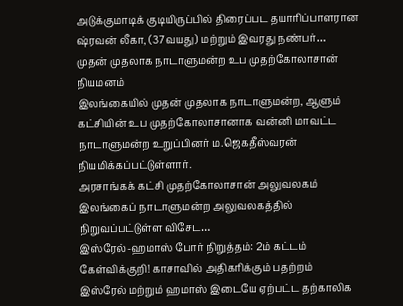அடுக்குமாடிக் குடியிருப்பில் திரைப்பட தயாரிப்பாளரான ஷ்ரவன் லீகா, (37வயது) மற்றும் இவரது நண்பர்…
முதன் முதலாக நாடாளுமன்ற உப முதற்கோலாசான் நியமனம்
இலங்கையில் முதன் முதலாக நாடாளுமன்ற, ஆளும் கட்சியின் உப முதற்கோலாசானாக வன்னி மாவட்ட நாடாளுமன்ற உறுப்பினர் ம.ஜெகதீஸ்வரன் நியமிக்கப்பட்டுள்ளார்.
அரசாங்கக் கட்சி முதற்கோலாசான் அலுவலகம் இலங்கைப் நாடாளுமன்ற அலுவலகத்தில் நிறுவப்பட்டுள்ள விசேட…
இஸ்ரேல்-ஹமாஸ் போர் நிறுத்தம்: 2ம் கட்டம் கேள்விக்குறி! காசாவில் அதிகரிக்கும் பதற்றம்
இஸ்ரேல் மற்றும் ஹமாஸ் இடையே ஏற்பட்ட தற்காலிக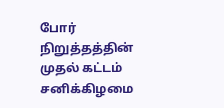போர் நிறுத்தத்தின் முதல் கட்டம் சனிக்கிழமை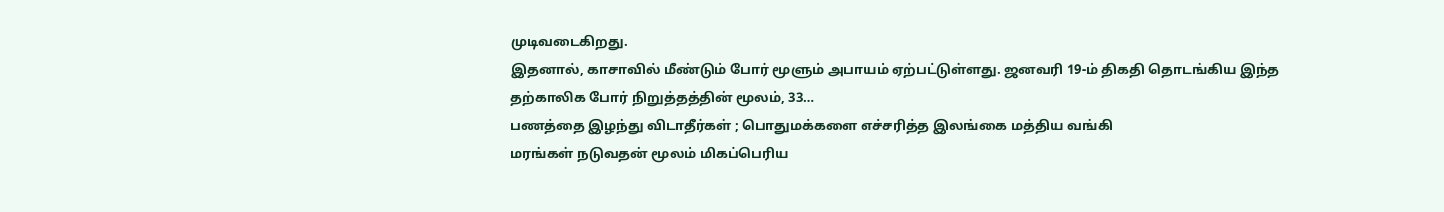முடிவடைகிறது.
இதனால், காசாவில் மீண்டும் போர் மூளும் அபாயம் ஏற்பட்டுள்ளது. ஜனவரி 19-ம் திகதி தொடங்கிய இந்த தற்காலிக போர் நிறுத்தத்தின் மூலம், 33…
பணத்தை இழந்து விடாதீர்கள் ; பொதுமக்களை எச்சரித்த இலங்கை மத்திய வங்கி
மரங்கள் நடுவதன் மூலம் மிகப்பெரிய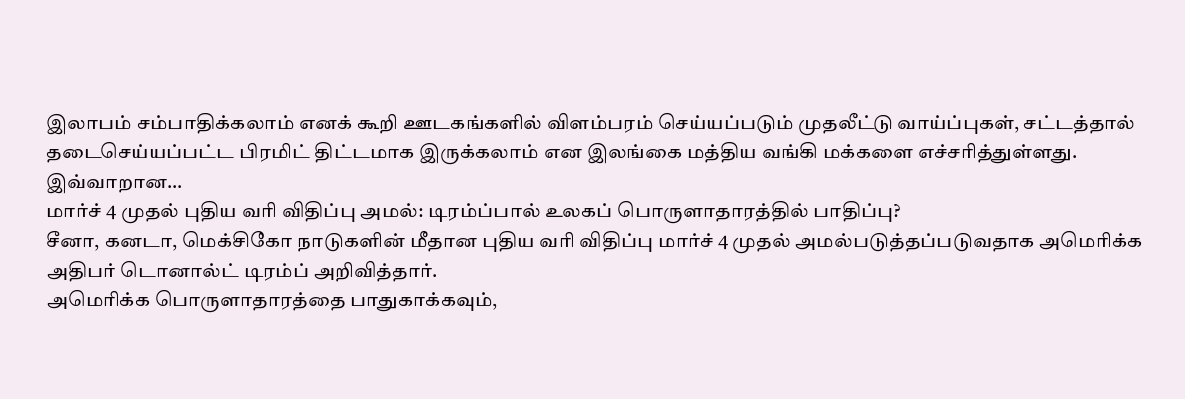இலாபம் சம்பாதிக்கலாம் எனக் கூறி ஊடகங்களில் விளம்பரம் செய்யப்படும் முதலீட்டு வாய்ப்புகள், சட்டத்தால் தடைசெய்யப்பட்ட பிரமிட் திட்டமாக இருக்கலாம் என இலங்கை மத்திய வங்கி மக்களை எச்சரித்துள்ளது.
இவ்வாறான…
மார்ச் 4 முதல் புதிய வரி விதிப்பு அமல்: டிரம்ப்பால் உலகப் பொருளாதாரத்தில் பாதிப்பு?
சீனா, கனடா, மெக்சிகோ நாடுகளின் மீதான புதிய வரி விதிப்பு மார்ச் 4 முதல் அமல்படுத்தப்படுவதாக அமெரிக்க அதிபர் டொனால்ட் டிரம்ப் அறிவித்தார்.
அமெரிக்க பொருளாதாரத்தை பாதுகாக்கவும்,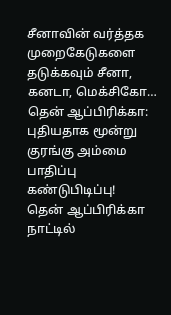சீனாவின் வர்த்தக முறைகேடுகளை தடுக்கவும் சீனா, கனடா, மெக்சிகோ…
தென் ஆப்பிரிக்கா: புதியதாக மூன்று குரங்கு அம்மை பாதிப்பு கண்டுபிடிப்பு!
தென் ஆப்பிரிக்கா நாட்டில்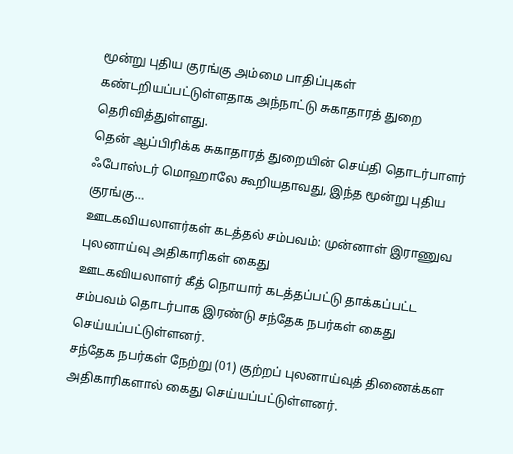மூன்று புதிய குரங்கு அம்மை பாதிப்புகள் கண்டறியப்பட்டுள்ளதாக அந்நாட்டு சுகாதாரத் துறை தெரிவித்துள்ளது.
தென் ஆப்பிரிக்க சுகாதாரத் துறையின் செய்தி தொடர்பாளர் ஃபோஸ்டர் மொஹாலே கூறியதாவது, இந்த மூன்று புதிய குரங்கு…
ஊடகவியலாளர்கள் கடத்தல் சம்பவம்: முன்னாள் இராணுவ புலனாய்வு அதிகாரிகள் கைது
ஊடகவியலாளர் கீத் நொயார் கடத்தப்பட்டு தாக்கப்பட்ட சம்பவம் தொடர்பாக இரண்டு சந்தேக நபர்கள் கைது செய்யப்பட்டுள்ளனர்.
சந்தேக நபர்கள் நேற்று (01) குற்றப் புலனாய்வுத் திணைக்கள அதிகாரிகளால் கைது செய்யப்பட்டுள்ளனர்.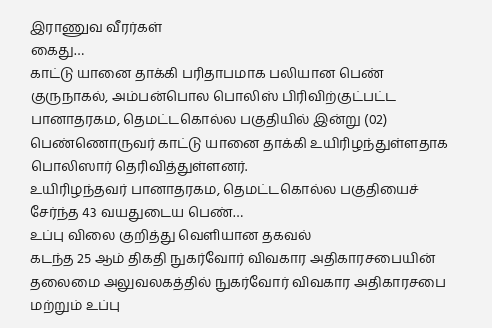இராணுவ வீரர்கள்
கைது…
காட்டு யானை தாக்கி பரிதாபமாக பலியான பெண்
குருநாகல், அம்பன்பொல பொலிஸ் பிரிவிற்குட்பட்ட பானாதரகம, தெமட்டகொல்ல பகுதியில் இன்று (02) பெண்ணொருவர் காட்டு யானை தாக்கி உயிரிழந்துள்ளதாக பொலிஸார் தெரிவித்துள்ளனர்.
உயிரிழந்தவர் பானாதரகம, தெமட்டகொல்ல பகுதியைச் சேர்ந்த 43 வயதுடைய பெண்…
உப்பு விலை குறித்து வெளியான தகவல்
கடந்த 25 ஆம் திகதி நுகர்வோர் விவகார அதிகாரசபையின் தலைமை அலுவலகத்தில் நுகர்வோர் விவகார அதிகாரசபை மற்றும் உப்பு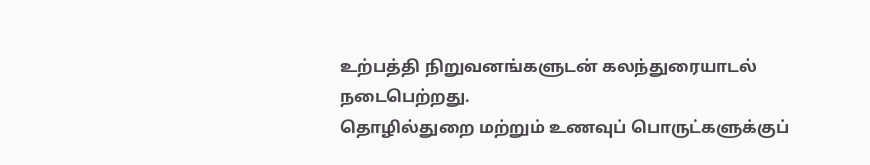உற்பத்தி நிறுவனங்களுடன் கலந்துரையாடல் நடைபெற்றது.
தொழில்துறை மற்றும் உணவுப் பொருட்களுக்குப்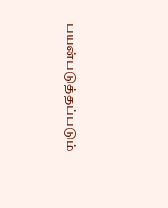பயன்படுத்தப்படும்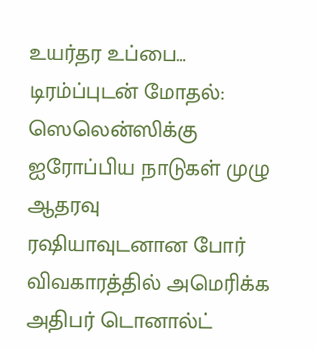உயர்தர உப்பை…
டிரம்ப்புடன் மோதல்: ஸெலென்ஸிக்கு ஐரோப்பிய நாடுகள் முழு ஆதரவு
ரஷியாவுடனான போர் விவகாரத்தில் அமெரிக்க அதிபர் டொனால்ட்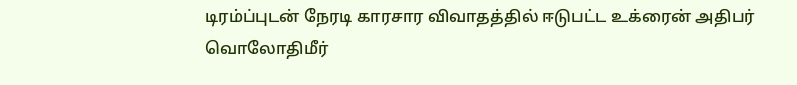டிரம்ப்புடன் நேரடி காரசார விவாதத்தில் ஈடுபட்ட உக்ரைன் அதிபர் வொலோதிமீர்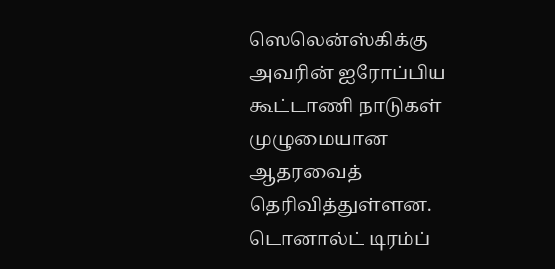ஸெலென்ஸ்கிக்கு அவரின் ஐரோப்பிய கூட்டாணி நாடுகள் முழுமையான ஆதரவைத் தெரிவித்துள்ளன.
டொனால்ட் டிரம்ப்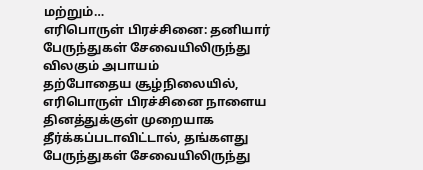மற்றும்…
எரிபொருள் பிரச்சினை: தனியார் பேருந்துகள் சேவையிலிருந்து விலகும் அபாயம்
தற்போதைய சூழ்நிலையில், எரிபொருள் பிரச்சினை நாளைய தினத்துக்குள் முறையாக தீர்க்கப்படாவிட்டால், தங்களது பேருந்துகள் சேவையிலிருந்து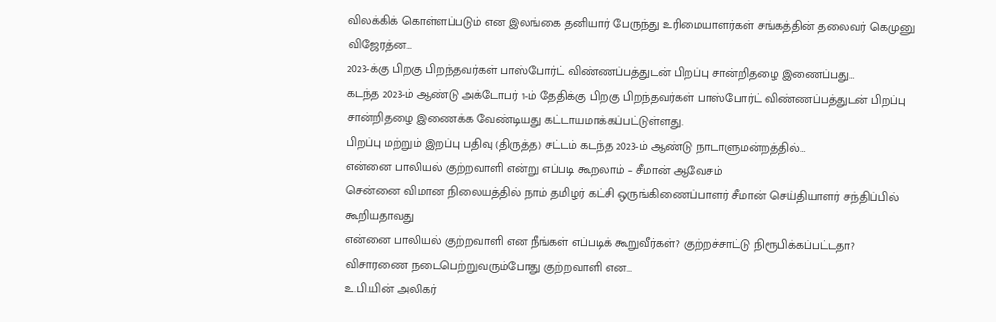விலக்கிக் கொள்ளப்படும் என இலங்கை தனியார் பேருந்து உரிமையாளர்கள் சங்கத்தின் தலைவர் கெமுனு விஜேரத்ன…
2023-க்கு பிறகு பிறந்தவர்கள் பாஸ்போர்ட் விண்ணப்பத்துடன் பிறப்பு சான்றிதழை இணைப்பது…
கடந்த 2023-ம் ஆண்டு அக்டோபர் 1-ம் தேதிக்கு பிறகு பிறந்தவர்கள் பாஸ்போர்ட் விண்ணப்பத்துடன் பிறப்பு சான்றிதழை இணைக்க வேண்டியது கட்டாயமாக்கப்பட்டுள்ளது.
பிறப்பு மற்றும் இறப்பு பதிவு (திருத்த) சட்டம் கடந்த 2023-ம் ஆண்டு நாடாளுமன்றத்தில்…
என்னை பாலியல் குற்றவாளி என்று எப்படி கூறலாம் – சீமான் ஆவேசம்
சென்னை விமான நிலையத்தில் நாம் தமிழர் கட்சி ஒருங்கிணைப்பாளர் சீமான் செய்தியாளர் சந்திப்பில் கூறியதாவது
என்னை பாலியல் குற்றவாளி என நீங்கள் எப்படிக் கூறுவீர்கள்? குற்றச்சாட்டு நிரூபிக்கப்பட்டதா?
விசாரணை நடைபெற்றுவரும்போது குற்றவாளி என…
உ.பி.யின் அலிகர்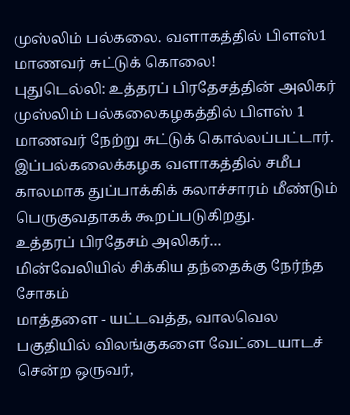முஸ்லிம் பல்கலை. வளாகத்தில் பிளஸ்1 மாணவர் சுட்டுக் கொலை!
புதுடெல்லி: உத்தரப் பிரதேசத்தின் அலிகர் முஸ்லிம் பல்கலைகழகத்தில் பிளஸ் 1 மாணவர் நேற்று சுட்டுக் கொல்லப்பட்டார். இப்பல்கலைக்கழக வளாகத்தில் சமீப காலமாக துப்பாக்கிக் கலாச்சாரம் மீண்டும் பெருகுவதாகக் கூறப்படுகிறது.
உத்தரப் பிரதேசம் அலிகர்…
மின்வேலியில் சிக்கிய தந்தைக்கு நேர்ந்த சோகம்
மாத்தளை - யட்டவத்த, வாலவெல பகுதியில் விலங்குகளை வேட்டையாடச் சென்ற ஒருவர்,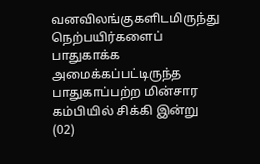வனவிலங்குகளிடமிருந்து நெற்பயிர்களைப் பாதுகாக்க அமைக்கப்பட்டிருந்த பாதுகாப்பற்ற மின்சார கம்பியில் சிக்கி இன்று (02)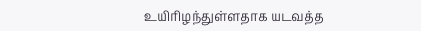உயிரிழந்துள்ளதாக யடவத்த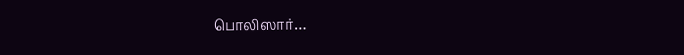பொலிஸார்…